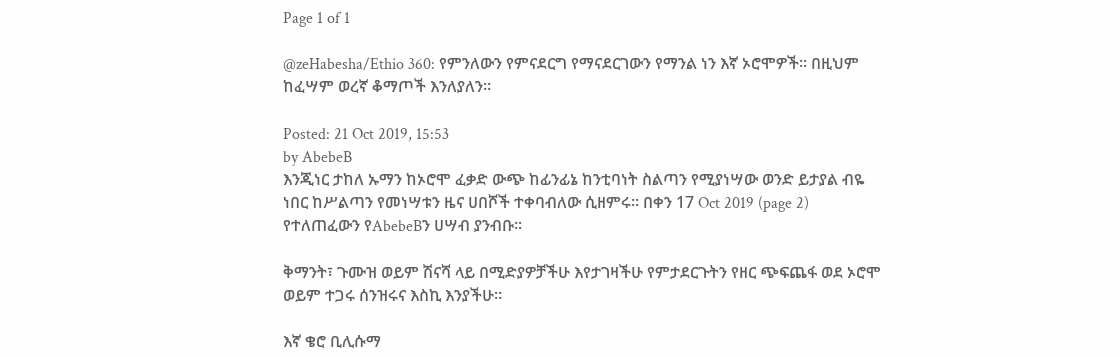Page 1 of 1

@zeHabesha/Ethio 360: የምንለውን የምናደርግ የማናደርገውን የማንል ነን እኛ ኦሮሞዎች። በዚህም ከፈሣም ወረኛ ቆማጦች እንለያለን።

Posted: 21 Oct 2019, 15:53
by AbebeB
እንጂነር ታከለ ኡማን ከኦሮሞ ፈቃድ ውጭ ከፊንፊኔ ከንቲባነት ስልጣን የሚያነሣው ወንድ ይታያል ብዬ ነበር ከሥልጣን የመነሣቱን ዜና ሀበሾች ተቀባብለው ሲዘምሩ። በቀን 17 Oct 2019 (page 2) የተለጠፈውን የAbebeBን ሀሣብ ያንብቡ።

ቅማንት፣ ጉሙዝ ወይም ሽናሻ ላይ በሚድያዎቻችሁ እየታገዛችሁ የምታደርጉትን የዘር ጭፍጨፋ ወደ ኦሮሞ ወይም ተጋሩ ሰንዝሩና እስኪ እንያችሁ።

እኛ ቄሮ ቢሊሱማ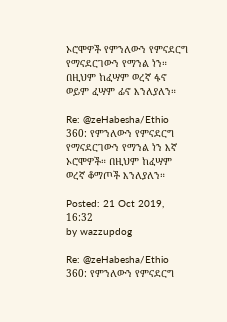ኦሮሞዎች የምንለውን የምናደርግ የማናደርገውን የማንል ነን። በዚህም ከፈሣም ወረኛ ፋኖ ወይም ፈሣም ፊኖ እንለያለን።

Re: @zeHabesha/Ethio 360: የምንለውን የምናደርግ የማናደርገውን የማንል ነን እኛ ኦሮሞዎች። በዚህም ከፈሣም ወረኛ ቆማጦች እንለያለን።

Posted: 21 Oct 2019, 16:32
by wazzupdog

Re: @zeHabesha/Ethio 360: የምንለውን የምናደርግ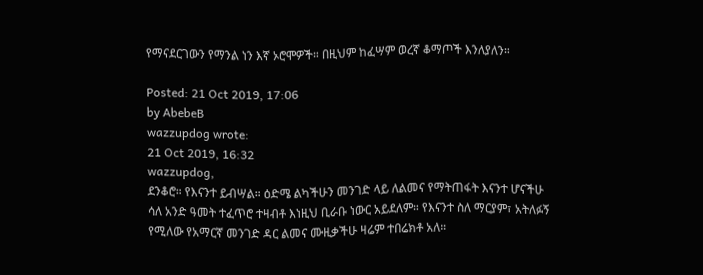የማናደርገውን የማንል ነን እኛ ኦሮሞዎች። በዚህም ከፈሣም ወረኛ ቆማጦች እንለያለን።

Posted: 21 Oct 2019, 17:06
by AbebeB
wazzupdog wrote:
21 Oct 2019, 16:32
wazzupdog,
ደንቆሮ። የእናንተ ይብሣል። ዕድሜ ልካችሁን መንገድ ላይ ለልመና የማትጠፋት እናንተ ሆናችሁ ሳለ አንድ ዓመት ተፈጥሮ ተዛብቶ እነዚህ ቢራቡ ነውር አይደለም። የእናንተ ስለ ማርያም፣ አትለፉኝ የሚለው የአማርኛ መንገድ ዳር ልመና ሙዚቃችሁ ዛሬም ተበሬክቶ አለ።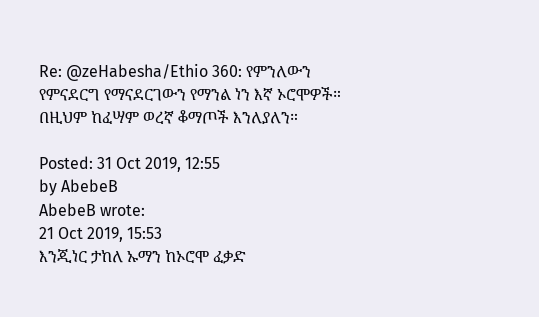Re: @zeHabesha/Ethio 360: የምንለውን የምናደርግ የማናደርገውን የማንል ነን እኛ ኦሮሞዎች። በዚህም ከፈሣም ወረኛ ቆማጦች እንለያለን።

Posted: 31 Oct 2019, 12:55
by AbebeB
AbebeB wrote:
21 Oct 2019, 15:53
እንጂነር ታከለ ኡማን ከኦሮሞ ፈቃድ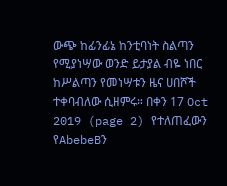ውጭ ከፊንፊኔ ከንቲባነት ስልጣን የሚያነሣው ወንድ ይታያል ብዬ ነበር ከሥልጣን የመነሣቱን ዜና ሀበሾች ተቀባብለው ሲዘምሩ። በቀን 17 Oct 2019 (page 2) የተለጠፈውን የAbebeBን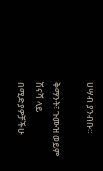ሀሣብ ያንብቡ።

ቅማንት፣ ጉሙዝ ወይም ሽናሻ ላይ በሚድያዎቻችሁ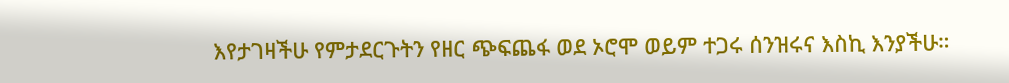እየታገዛችሁ የምታደርጉትን የዘር ጭፍጨፋ ወደ ኦሮሞ ወይም ተጋሩ ሰንዝሩና እስኪ እንያችሁ።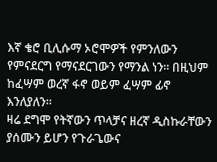እኛ ቄሮ ቢሊሱማ ኦሮሞዎች የምንለውን የምናደርግ የማናደርገውን የማንል ነን። በዚህም ከፈሣም ወረኛ ፋኖ ወይም ፈሣም ፊኖ እንለያለን።
ዛሬ ደግሞ የትኛውን ጥላቻና ዘረኛ ዲስኩራቸውን ያሰሙን ይሆን የጉራጌውና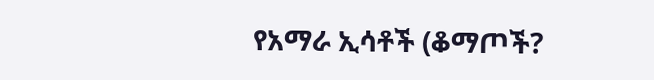የአማራ ኢሳቶች (ቆማጦች?